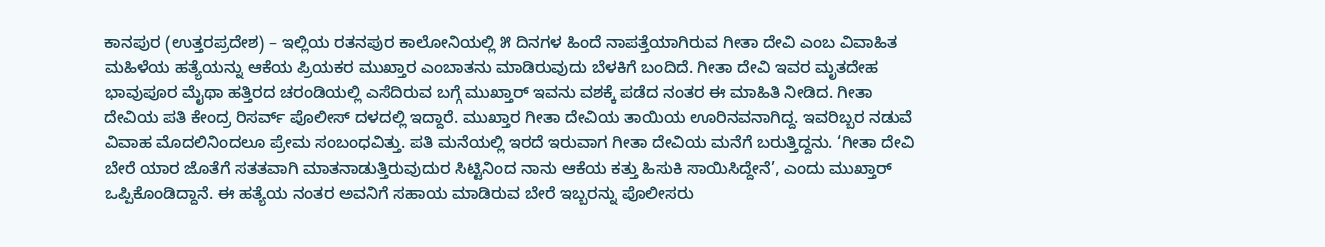ಕಾನಪುರ (ಉತ್ತರಪ್ರದೇಶ) – ಇಲ್ಲಿಯ ರತನಪುರ ಕಾಲೋನಿಯಲ್ಲಿ ೫ ದಿನಗಳ ಹಿಂದೆ ನಾಪತ್ತೆಯಾಗಿರುವ ಗೀತಾ ದೇವಿ ಎಂಬ ವಿವಾಹಿತ ಮಹಿಳೆಯ ಹತ್ಯೆಯನ್ನು ಆಕೆಯ ಪ್ರಿಯಕರ ಮುಖ್ತಾರ ಎಂಬಾತನು ಮಾಡಿರುವುದು ಬೆಳಕಿಗೆ ಬಂದಿದೆ. ಗೀತಾ ದೇವಿ ಇವರ ಮೃತದೇಹ ಭಾವುಪೂರ ಮೈಥಾ ಹತ್ತಿರದ ಚರಂಡಿಯಲ್ಲಿ ಎಸೆದಿರುವ ಬಗ್ಗೆ ಮುಖ್ತಾರ್ ಇವನು ವಶಕ್ಕೆ ಪಡೆದ ನಂತರ ಈ ಮಾಹಿತಿ ನೀಡಿದ. ಗೀತಾ ದೇವಿಯ ಪತಿ ಕೇಂದ್ರ ರಿಸರ್ವ್ ಪೊಲೀಸ್ ದಳದಲ್ಲಿ ಇದ್ದಾರೆ. ಮುಖ್ತಾರ ಗೀತಾ ದೇವಿಯ ತಾಯಿಯ ಊರಿನವನಾಗಿದ್ದ. ಇವರಿಬ್ಬರ ನಡುವೆ ವಿವಾಹ ಮೊದಲಿನಿಂದಲೂ ಪ್ರೇಮ ಸಂಬಂಧವಿತ್ತು. ಪತಿ ಮನೆಯಲ್ಲಿ ಇರದೆ ಇರುವಾಗ ಗೀತಾ ದೇವಿಯ ಮನೆಗೆ ಬರುತ್ತಿದ್ದನು. ‘ಗೀತಾ ದೇವಿ ಬೇರೆ ಯಾರ ಜೊತೆಗೆ ಸತತವಾಗಿ ಮಾತನಾಡುತ್ತಿರುವುದುರ ಸಿಟ್ಟಿನಿಂದ ನಾನು ಆಕೆಯ ಕತ್ತು ಹಿಸುಕಿ ಸಾಯಿಸಿದ್ದೇನೆ’, ಎಂದು ಮುಖ್ತಾರ್ ಒಪ್ಪಿಕೊಂಡಿದ್ದಾನೆ. ಈ ಹತ್ಯೆಯ ನಂತರ ಅವನಿಗೆ ಸಹಾಯ ಮಾಡಿರುವ ಬೇರೆ ಇಬ್ಬರನ್ನು ಪೊಲೀಸರು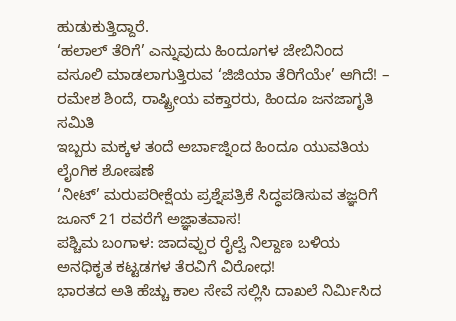ಹುಡುಕುತ್ತಿದ್ದಾರೆ.
‘ಹಲಾಲ್ ತೆರಿಗೆ’ ಎನ್ನುವುದು ಹಿಂದೂಗಳ ಜೇಬಿನಿಂದ ವಸೂಲಿ ಮಾಡಲಾಗುತ್ತಿರುವ ‘ಜಿಜಿಯಾ ತೆರಿಗೆಯೇ’ ಆಗಿದೆ! – ರಮೇಶ ಶಿಂದೆ, ರಾಷ್ಟ್ರೀಯ ವಕ್ತಾರರು, ಹಿಂದೂ ಜನಜಾಗೃತಿ ಸಮಿತಿ
ಇಬ್ಬರು ಮಕ್ಕಳ ತಂದೆ ಅರ್ಬಾಜ್ನಿಂದ ಹಿಂದೂ ಯುವತಿಯ ಲೈಂಗಿಕ ಶೋಷಣೆ
‘ನೀಟ್’ ಮರುಪರೀಕ್ಷೆಯ ಪ್ರಶ್ನೆಪತ್ರಿಕೆ ಸಿದ್ಧಪಡಿಸುವ ತಜ್ಞರಿಗೆ ಜೂನ್ 21 ರವರೆಗೆ ಅಜ್ಞಾತವಾಸ!
ಪಶ್ಚಿಮ ಬಂಗಾಳ: ಜಾದವ್ಪುರ ರೈಲ್ವೆ ನಿಲ್ದಾಣ ಬಳಿಯ ಅನಧಿಕೃತ ಕಟ್ಟಡಗಳ ತೆರವಿಗೆ ವಿರೋಧ!
ಭಾರತದ ಅತಿ ಹೆಚ್ಚು ಕಾಲ ಸೇವೆ ಸಲ್ಲಿಸಿ ದಾಖಲೆ ನಿರ್ಮಿಸಿದ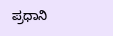ಪ್ರಧಾನಿ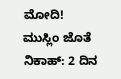ಮೋದಿ!
ಮುಸ್ಲಿಂ ಜೊತೆ ನಿಕಾಹ್: 2 ದಿನ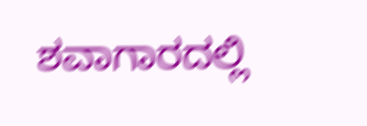ಶವಾಗಾರದಲ್ಲಿ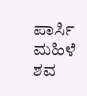ಪಾರ್ಸಿ ಮಹಿಳೆ ಶವ